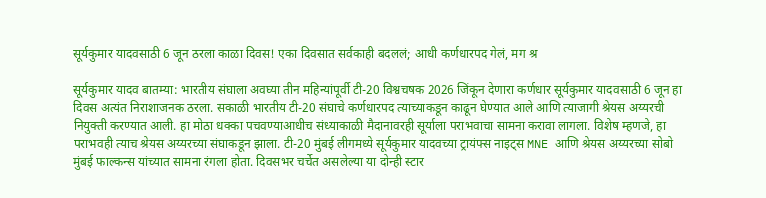सूर्यकुमार यादवसाठी 6 जून ठरला काळा दिवस! एका दिवसात सर्वकाही बदललं; आधी कर्णधारपद गेलं, मग श्र

सूर्यकुमार यादव बातम्या: भारतीय संघाला अवघ्या तीन महिन्यांपूर्वी टी-20 विश्वचषक 2026 जिंकून देणारा कर्णधार सूर्यकुमार यादवसाठी 6 जून हा दिवस अत्यंत निराशाजनक ठरला. सकाळी भारतीय टी-20 संघाचे कर्णधारपद त्याच्याकडून काढून घेण्यात आले आणि त्याजागी श्रेयस अय्यरची नियुक्ती करण्यात आली. हा मोठा धक्का पचवण्याआधीच संध्याकाळी मैदानावरही सूर्याला पराभवाचा सामना करावा लागला. विशेष म्हणजे, हा पराभवही त्याच श्रेयस अय्यरच्या संघाकडून झाला. टी-20 मुंबई लीगमध्ये सूर्यकुमार यादवच्या ट्रायंफ्स नाइट्स MNE आणि श्रेयस अय्यरच्या सोबो मुंबई फाल्कन्स यांच्यात सामना रंगला होता. दिवसभर चर्चेत असलेल्या या दोन्ही स्टार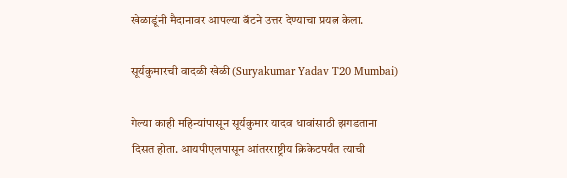खेळाडूंनी मैदानावर आपल्या बॅटने उत्तर देण्याचा प्रयत्न केला.

सूर्यकुमारची वादळी खेळी (Suryakumar Yadav T20 Mumbai)

गेल्या काही महिन्यांपासून सूर्यकुमार यादव धावांसाठी झगडताना दिसत होता. आयपीएलपासून आंतरराष्ट्रीय क्रिकेटपर्यंत त्याची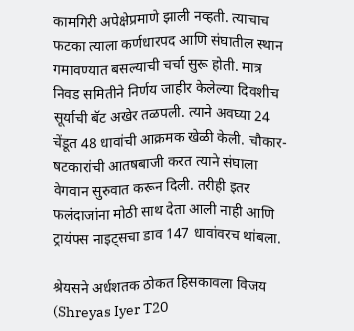कामगिरी अपेक्षेप्रमाणे झाली नव्हती. त्याचाच फटका त्याला कर्णधारपद आणि संघातील स्थान गमावण्यात बसल्याची चर्चा सुरू होती. मात्र निवड समितीने निर्णय जाहीर केलेल्या दिवशीच सूर्याची बॅट अखेर तळपली. त्याने अवघ्या 24 चेंडूत 48 धावांची आक्रमक खेळी केली. चौकार-षटकारांची आतषबाजी करत त्याने संघाला वेगवान सुरुवात करून दिली. तरीही इतर फलंदाजांना मोठी साथ देता आली नाही आणि ट्रायंफ्स नाइट्सचा डाव 147 धावांवरच थांबला.

श्रेयसने अर्धशतक ठोकत हिसकावला विजय (Shreyas Iyer T20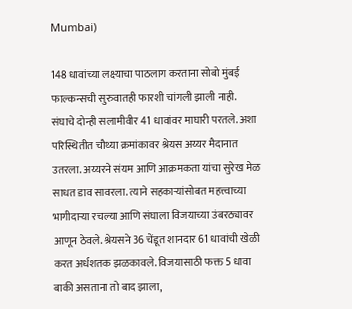Mumbai)

148 धावांच्या लक्ष्याचा पाठलाग करताना सोबो मुंबई फाल्कन्सची सुरुवातही फारशी चांगली झाली नाही. संघाचे दोन्ही सलामीवीर 41 धावांवर माघारी परतले. अशा परिस्थितीत चौथ्या क्रमांकावर श्रेयस अय्यर मैदानात उतरला. अय्यरने संयम आणि आक्रमकता यांचा सुरेख मेळ साधत डाव सावरला. त्याने सहकाऱ्यांसोबत महत्त्वाच्या भागीदाऱ्या रचल्या आणि संघाला विजयाच्या उंबरठ्यावर आणून ठेवले. श्रेयसने 36 चेंडूत शानदार 61 धावांची खेळी करत अर्धशतक झळकावले. विजयासाठी फक्त 5 धावा बाकी असताना तो बाद झाला,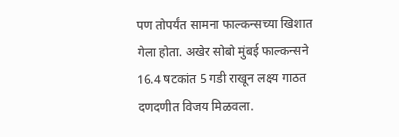पण तोपर्यंत सामना फाल्कन्सच्या खिशात गेला होता. अखेर सोबो मुंबई फाल्कन्सने 16.4 षटकांत 5 गडी राखून लक्ष्य गाठत दणदणीत विजय मिळवला.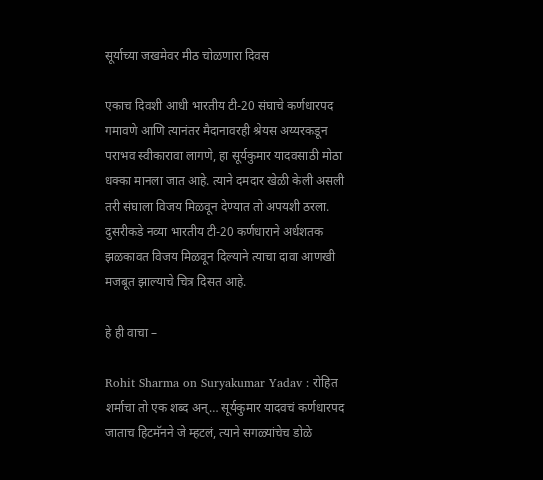सूर्याच्या जखमेवर मीठ चोळणारा दिवस

एकाच दिवशी आधी भारतीय टी-20 संघाचे कर्णधारपद गमावणे आणि त्यानंतर मैदानावरही श्रेयस अय्यरकडून पराभव स्वीकारावा लागणे, हा सूर्यकुमार यादवसाठी मोठा धक्का मानला जात आहे. त्याने दमदार खेळी केली असली तरी संघाला विजय मिळवून देण्यात तो अपयशी ठरला. दुसरीकडे नव्या भारतीय टी-20 कर्णधाराने अर्धशतक झळकावत विजय मिळवून दिल्याने त्याचा दावा आणखी मजबूत झाल्याचे चित्र दिसत आहे.

हे ही वाचा –

Rohit Sharma on Suryakumar Yadav : रोहित शर्माचा तो एक शब्द अन्… सूर्यकुमार यादवचं कर्णधारपद जाताच हिटमॅनने जे म्हटलं, त्याने सगळ्यांचेच डोळे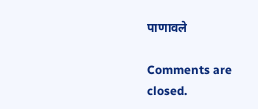पाणावले

Comments are closed.